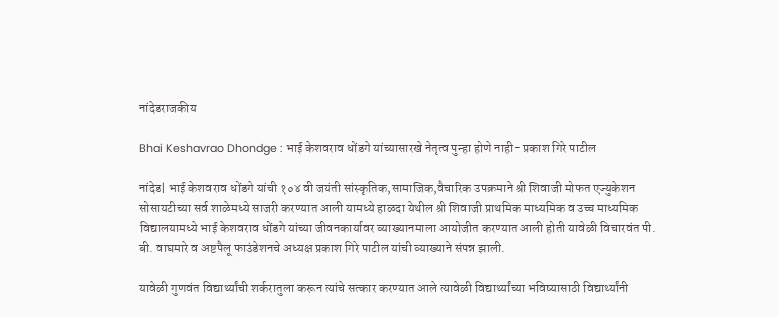नांदेडराजकीय

Bhai Keshavrao Dhondge : भाई केशवराव धोंडगे यांच्यासारखे नेतृत्व पुन्हा होणे नाही- प्रकाश गिरे पाटील

नांदेड| भाई केशवराव धोंडगे यांची १०४ वी जयंती सांस्कृतिक,सामाजिक,वैचारिक उपक्रमाने श्री शिवाजी मोफत एज्युकेशन सोसायटीच्या सर्व शाळेमध्ये साजरी करण्यात आली यामध्ये हाळदा येथील श्री शिवाजी प्राथमिक माध्यमिक व उच्च माध्यमिक विद्यालयामध्ये भाई केशवराव धोंडगे यांच्या जीवनकार्यावर व्याख्यानमाला आयोजीत करण्यात आली होती यावेळी विचारवंत पी. बी. वाघमारे व अष्टपैलू फाउंडेशनचे अध्यक्ष प्रकाश गिरे पाटील यांची व्याख्याने संपन्न झाली.

यावेळी गुणवंत विद्यार्थ्यांची शर्करातुला करून त्यांचे सत्कार करण्यात आले त्यावेळी विद्यार्थ्यांच्या भविष्यासाठी विद्यार्थ्यांनी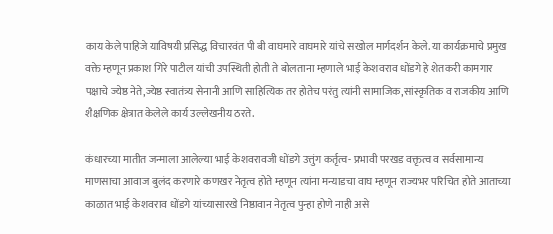काय केले पाहिजे याविषयी प्रसिद्ध विचारवंत पी बी वाघमारे वाघमारे यांचे सखोल मार्गदर्शन केले. या कार्यक्रमाचे प्रमुख वक्ते म्हणून प्रकाश गिरे पाटील यांची उपस्थिती होती ते बोलताना म्हणाले भाई केशवराव धोंडगे हे शेतकरी कामगार पक्षाचे ज्येष्ठ नेते,ज्येष्ठ स्वातंत्र्य सेनानी आणि साहित्यिक तर होतेच परंतु त्यांनी सामाजिक,सांस्कृतिक व राजकीय आणि शैक्षणिक क्षेत्रात केलेले कार्य उल्लेखनीय ठरते.

कंधारच्या मातीत जन्माला आलेल्या भाई केशवरावजी धोंडगे उत्तुंग कर्तृत्व- प्रभावी परखड वक्तृत्व व सर्वसामान्य माणसाचा आवाज बुलंद करणारे कणखर नेतृत्व होते म्हणून त्यांना मन्याडचा वाघ म्हणून राज्यभर परिचित होते आताच्या काळात भाई केशवराव धोंडगे यांच्यासारखे निष्ठावान नेतृत्व पुन्हा होणे नाही असे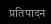प्रतिपादन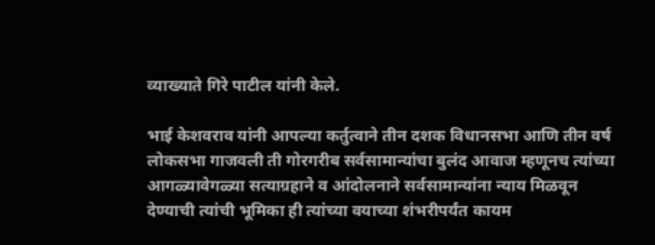व्याख्याते गिरे पाटील यांनी केले.

भाई केशवराव यांनी आपल्या कर्तुत्वाने तीन दशक विधानसभा आणि तीन वर्ष लोकसभा गाजवली ती गोरगरीब सर्वसामान्यांचा बुलंद आवाज म्हणूनच त्यांच्या आगळ्यावेगळ्या सत्याग्रहाने व आंदोलनाने सर्वसामान्यांना न्याय मिळवून देण्याची त्यांची भूमिका ही त्यांच्या वयाच्या शंभरीपर्यंत कायम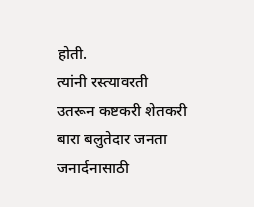होती.
त्यांनी रस्त्यावरती उतरून कष्टकरी शेतकरी बारा बलुतेदार जनता जनार्दनासाठी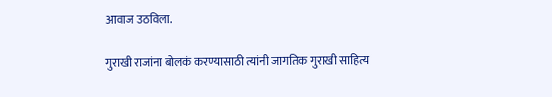आवाज उठविला.

गुराखी राजांना बोलकं करण्यासाठी त्यांनी जागतिक गुराखी साहित्य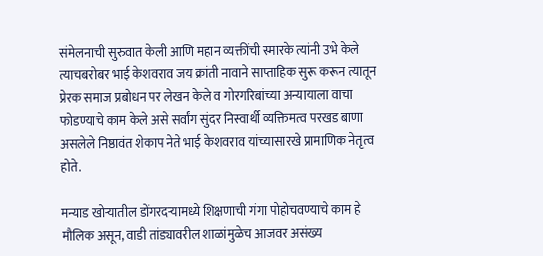संमेलनाची सुरुवात केली आणि महान व्यक्तींची स्मारके त्यांनी उभे केले त्याचबरोबर भाई केशवराव जय क्रांती नावाने साप्ताहिक सुरू करून त्यातून प्रेरक समाज प्रबोधन पर लेखन केले व गोरगरिबांच्या अन्यायाला वाचा फोडण्याचे काम केले असे सर्वांग सुंदर निस्वार्थी व्यक्तिमत्व परखड बाणा असलेले निष्ठावंत शेकाप नेते भाई केशवराव यांच्यासारखे प्रामाणिक नेतृत्व होते.

मन्याड खोऱ्यातील डोंगरदऱ्यामध्ये शिक्षणाची गंगा पोहोचवण्याचे काम हे मौलिक असून, वाडी तांड्यावरील शाळांमुळेच आजवर असंख्य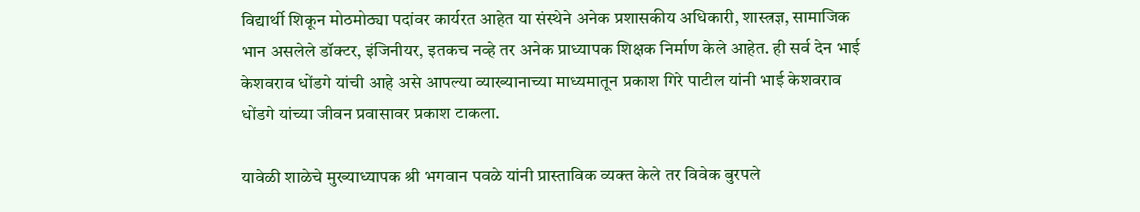विद्यार्थी शिकून मोठमोठ्या पदांवर कार्यरत आहेत या संस्थेने अनेक प्रशासकीय अधिकारी, शास्त्रज्ञ, सामाजिक भान असलेले डॉक्टर, इंजिनीयर, इतकच नव्हे तर अनेक प्राध्यापक शिक्षक निर्माण केले आहेत. ही सर्व देन भाई केशवराव धोंडगे यांची आहे असे आपल्या व्याख्यानाच्या माध्यमातून प्रकाश गिरे पाटील यांनी भाई केशवराव धोंडगे यांच्या जीवन प्रवासावर प्रकाश टाकला.

यावेळी शाळेचे मुख्याध्यापक श्री भगवान पवळे यांनी प्रास्ताविक व्यक्त केले तर विवेक बुरपले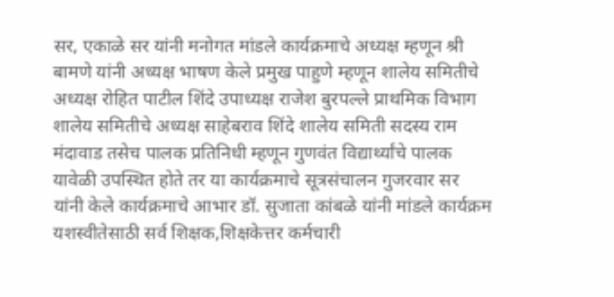सर, एकाळे सर यांनी मनोगत मांडले कार्यक्रमाचे अध्यक्ष म्हणून श्री बामणे यांनी अध्यक्ष भाषण केले प्रमुख पाहुणे म्हणून शालेय समितीचे अध्यक्ष रोहित पाटील शिंदे उपाध्यक्ष राजेश बुरपल्ले प्राथमिक विभाग शालेय समितीचे अध्यक्ष साहेबराव शिंदे शालेय समिती सदस्य राम मंदावाड तसेच पालक प्रतिनिधी म्हणून गुणवंत विद्यार्थ्यांचे पालक यावेळी उपस्थित होते तर या कार्यक्रमाचे सूत्रसंचालन गुजरवार सर यांनी केले कार्यक्रमाचे आभार डॉ. सुजाता कांबळे यांनी मांडले कार्यक्रम यशस्वीतेसाठी सर्व शिक्षक,शिक्षकेत्तर कर्मचारी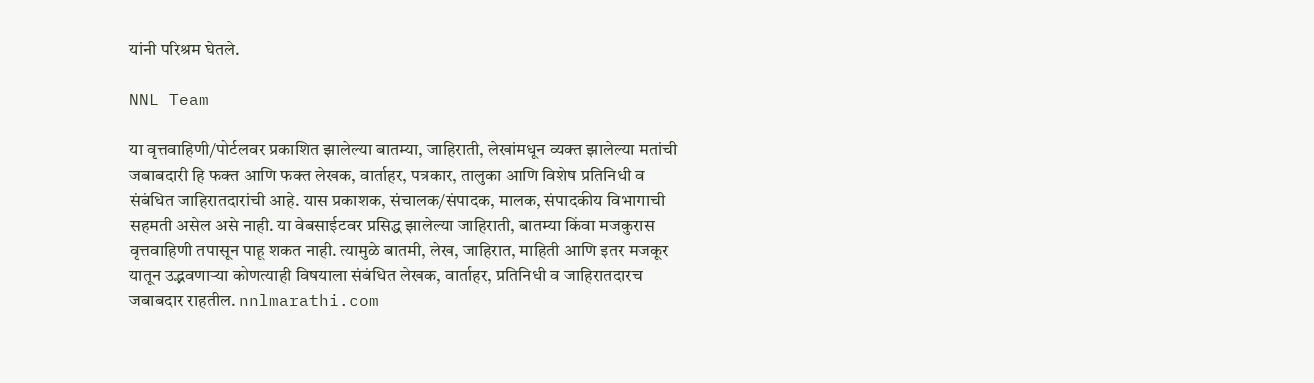यांनी परिश्रम घेतले.

NNL Team

या वृत्तवाहिणी/पोर्टलवर प्रकाशित झालेल्या बातम्या, जाहिराती, लेखांमधून व्यक्त झालेल्या मतांची जबाबदारी हि फक्त आणि फक्त लेखक, वार्ताहर, पत्रकार, तालुका आणि विशेष प्रतिनिधी व संबंधित जाहिरातदारांची आहे. यास प्रकाशक, संचालक/संपादक, मालक, संपादकीय विभागाची सहमती असेल असे नाही. या वेबसाईटवर प्रसिद्ध झालेल्या जाहिराती, बातम्या किंवा मजकुरास वृत्तवाहिणी तपासून पाहू शकत नाही. त्यामुळे बातमी, लेख, जाहिरात, माहिती आणि इतर मजकूर यातून उद्भवणाऱ्या कोणत्याही विषयाला संबंधित लेखक, वार्ताहर, प्रतिनिधी व जाहिरातदारच जबाबदार राहतील. nnlmarathi.com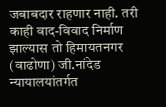जबाबदार राहणार नाही. तरी काही वाद-विवाद निर्माण झाल्यास तो हिमायतनगर (वाढोणा) जी.नांदेड न्यायालयांतर्गत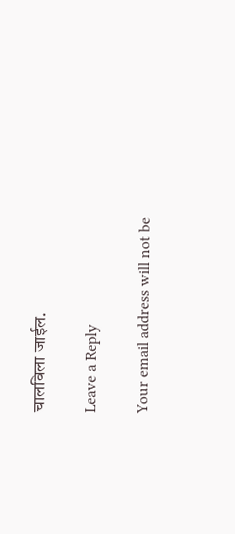चालविला जाईल.

Leave a Reply

Your email address will not be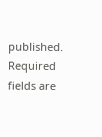published. Required fields are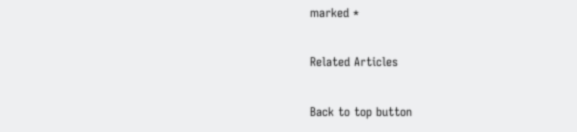marked *

Related Articles

Back to top button